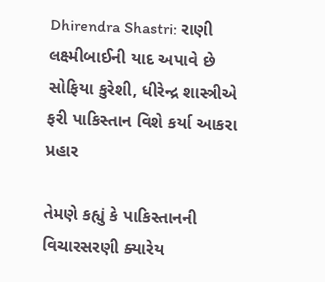Dhirendra Shastri: રાણી લક્ષ્મીબાઈની યાદ અપાવે છે સોફિયા કુરેશી, ધીરેન્દ્ર શાસ્ત્રીએ ફરી પાકિસ્તાન વિશે કર્યા આકરા પ્રહાર

તેમણે કહ્યું કે પાકિસ્તાનની વિચારસરણી ક્યારેય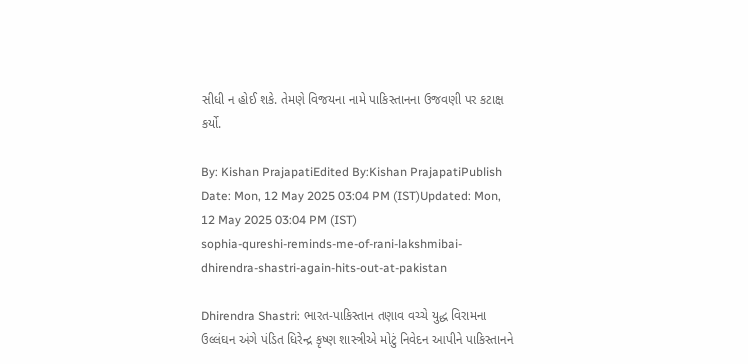સીધી ન હોઈ શકે. તેમણે વિજયના નામે પાકિસ્તાનના ઉજવણી પર કટાક્ષ કર્યો.

By: Kishan PrajapatiEdited By:Kishan PrajapatiPublish Date: Mon, 12 May 2025 03:04 PM (IST)Updated: Mon, 12 May 2025 03:04 PM (IST)
sophia-qureshi-reminds-me-of-rani-lakshmibai-dhirendra-shastri-again-hits-out-at-pakistan

Dhirendra Shastri: ભારત-પાકિસ્તાન તણાવ વચ્ચે યુદ્ધ વિરામના ઉલ્લંઘન અંગે પંડિત ધિરેન્દ્ર કૃષ્ણ શાસ્ત્રીએ મોટું નિવેદન આપીને પાકિસ્તાનને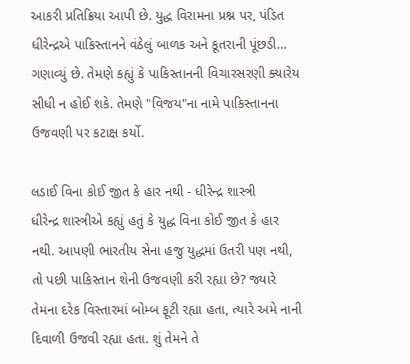આકરી પ્રતિક્રિયા આપી છે. યુદ્ધ વિરામના પ્રશ્ન પર, પંડિત ધીરેન્દ્રએ પાકિસ્તાનને વંઠેલું બાળક અને કૂતરાની પૂંછડી… ગણાવ્યું છે. તેમણે કહ્યું કે પાકિસ્તાનની વિચારસરણી ક્યારેય સીધી ન હોઈ શકે. તેમણે "વિજય"ના નામે પાકિસ્તાનના ઉજવણી પર કટાક્ષ કર્યો.

લડાઈ વિના કોઈ જીત કે હાર નથી - ધીરેન્દ્ર શાસ્ત્રી
ધીરેન્દ્ર શાસ્ત્રીએ કહ્યું હતું કે યુદ્ધ વિના કોઈ જીત કે હાર નથી. આપણી ભારતીય સેના હજુ યુદ્ધમાં ઉતરી પણ નથી, તો પછી પાકિસ્તાન શેની ઉજવણી કરી રહ્યા છે? જ્યારે તેમના દરેક વિસ્તારમાં બોમ્બ ફૂટી રહ્યા હતા, ત્યારે અમે નાની દિવાળી ઉજવી રહ્યા હતા. શું તેમને તે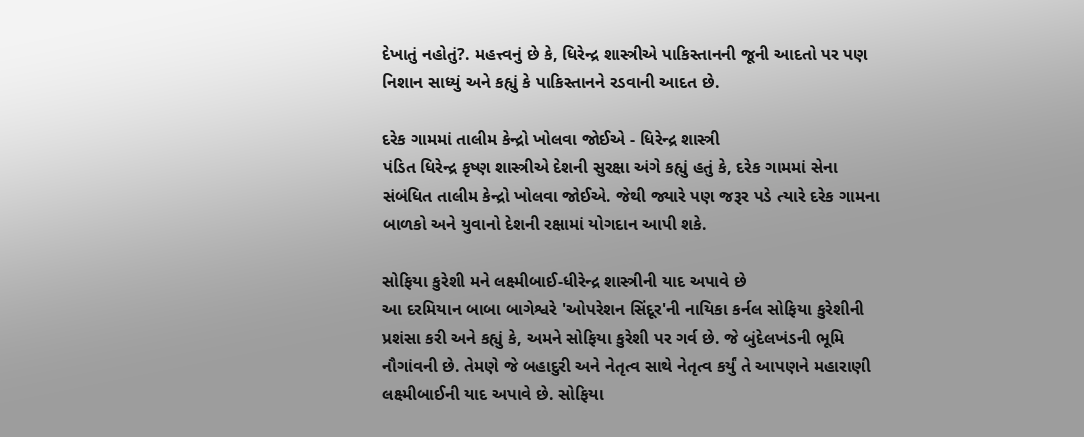દેખાતું નહોતું?. મહત્ત્વનું છે કે, ધિરેન્દ્ર શાસ્ત્રીએ પાકિસ્તાનની જૂની આદતો પર પણ નિશાન સાધ્યું અને કહ્યું કે પાકિસ્તાનને રડવાની આદત છે.

દરેક ગામમાં તાલીમ કેન્દ્રો ખોલવા જોઈએ - ધિરેન્દ્ર શાસ્ત્રી
પંડિત ધિરેન્દ્ર કૃષ્ણ શાસ્ત્રીએ દેશની સુરક્ષા અંગે કહ્યું હતું કે, દરેક ગામમાં સેના સંબંધિત તાલીમ કેન્દ્રો ખોલવા જોઈએ. જેથી જ્યારે પણ જરૂર પડે ત્યારે દરેક ગામના બાળકો અને યુવાનો દેશની રક્ષામાં યોગદાન આપી શકે.

સોફિયા કુરેશી મને લક્ષ્મીબાઈ-ધીરેન્દ્ર શાસ્ત્રીની યાદ અપાવે છે
આ દરમિયાન બાબા બાગેશ્વરે 'ઓપરેશન સિંદૂર'ની નાયિકા કર્નલ સોફિયા કુરેશીની પ્રશંસા કરી અને કહ્યું કે, અમને સોફિયા કુરેશી પર ગર્વ છે. જે બુંદેલખંડની ભૂમિ નૌગાંવની છે. તેમણે જે બહાદુરી અને નેતૃત્વ સાથે નેતૃત્વ કર્યું તે આપણને મહારાણી લક્ષ્મીબાઈની યાદ અપાવે છે. સોફિયા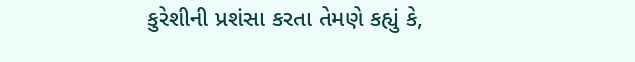કુરેશીની પ્રશંસા કરતા તેમણે કહ્યું કે,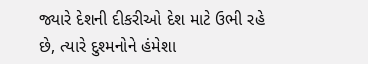જ્યારે દેશની દીકરીઓ દેશ માટે ઉભી રહે છે, ત્યારે દુશ્મનોને હંમેશા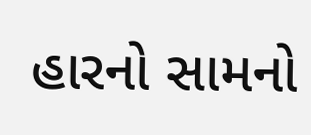હારનો સામનો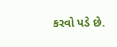કરવો પડે છે.